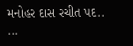મનોહર દાસ રચીત પદ..
...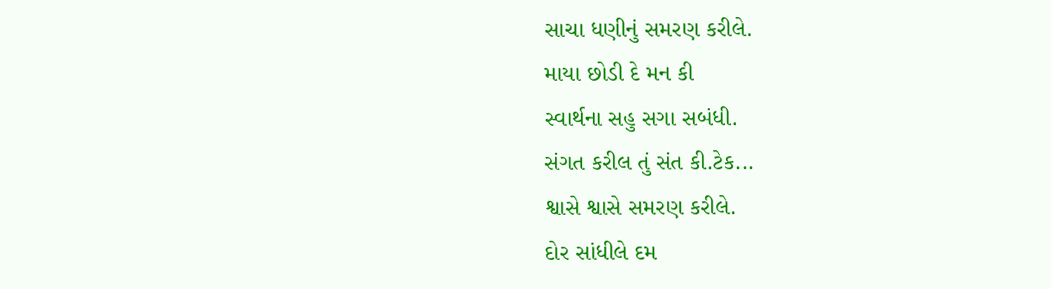સાચા ધણીનું સમરણ કરીલે.
માયા છોડી દે મન કી
સ્વાર્થના સહુ સગા સબંધી.
સંગત કરીલ તું સંત કી.ટેક...
શ્વાસે શ્વાસે સમરણ કરીલે.
દોર સાંધીલે દમ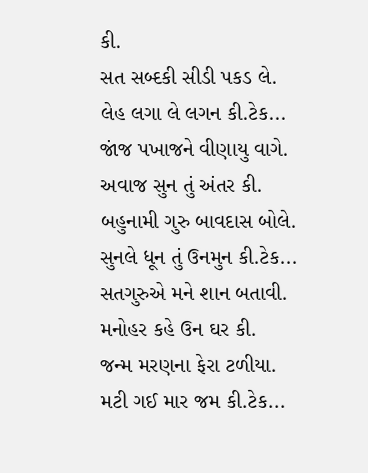કી.
સત સબ્દકી સીડી પકડ લે.
લેહ લગા લે લગન કી.ટેક...
જાંજ પખાજને વીણાયુ વાગે.
અવાજ સુન તું અંતર કી.
બહુનામી ગુરુ બાવદાસ બોલે.
સુનલે ધૂન તું ઉનમુન કી.ટેક...
સતગુરુએ મને શાન બતાવી.
મનોહર કહે ઉન ઘર કી.
જન્મ મરણના ફેરા ટળીયા.
મટી ગઈ માર જમ કી.ટેક...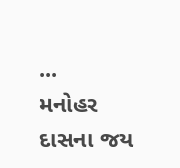...
મનોહર દાસના જય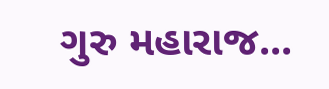ગુરુ મહારાજ...